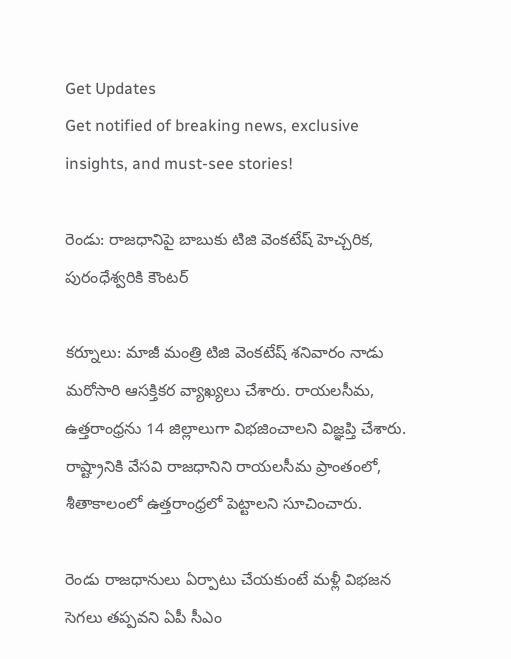Get Updates
Get notified of breaking news, exclusive insights, and must-see stories!

రెండు: రాజధానిపై బాబుకు టిజి వెంకటేష్ హెచ్చరిక, పురంధేశ్వరికి కౌంటర్

కర్నూలు: మాజీ మంత్రి టిజి వెంకటేష్ శనివారం నాడు మరోసారి ఆసక్తికర వ్యాఖ్యలు చేశారు. రాయలసీమ, ఉత్తరాంధ్రను 14 జిల్లాలుగా విభజించాలని విజ్ఞప్తి చేశారు. రాష్ట్రానికి వేసవి రాజధానిని రాయలసీమ ప్రాంతంలో, శీతాకాలంలో ఉత్తరాంధ్రలో పెట్టాలని సూచించారు.

రెండు రాజధానులు ఏర్పాటు చేయకుంటే మళ్లీ విభజన సెగలు తప్పవని ఏపీ సీఎం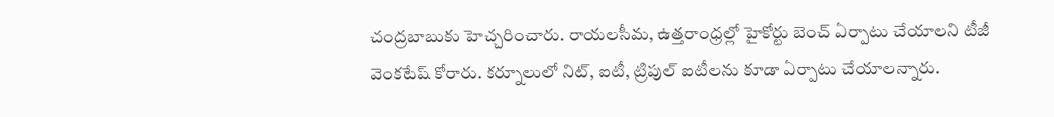చంద్రబాబుకు హెచ్చరించారు. రాయలసీమ, ఉత్తరాంధ్రల్లో హైకోర్టు బెంచ్ ఏర్పాటు చేయాలని టీజీ వెంకటేష్ కోరారు. కర్నూలులో నిట్, ఐటీ, ట్రిపుల్ ఐటీలను కూడా ఏర్పాటు చేయాలన్నారు.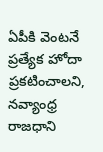ఏపీకి వెంటనే ప్రత్యేక హోదా ప్రకటించాలని, నవ్యాంధ్ర రాజధాని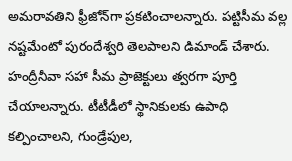అమరావతిని ఫ్రీజోన్‌గా ప్రకటించాలన్నారు. పట్టిసీమ వల్ల నష్టమేంటో పురందేశ్వరి తెలపాలని డిమాండ్ చేశారు. హంద్రీనీవా సహా సీమ ప్రాజెక్టులు త్వరగా పూర్తి చేయాలన్నారు. టీటీడీలో స్థానికులకు ఉపాధి కల్పించాలని, గుండ్రేపుల,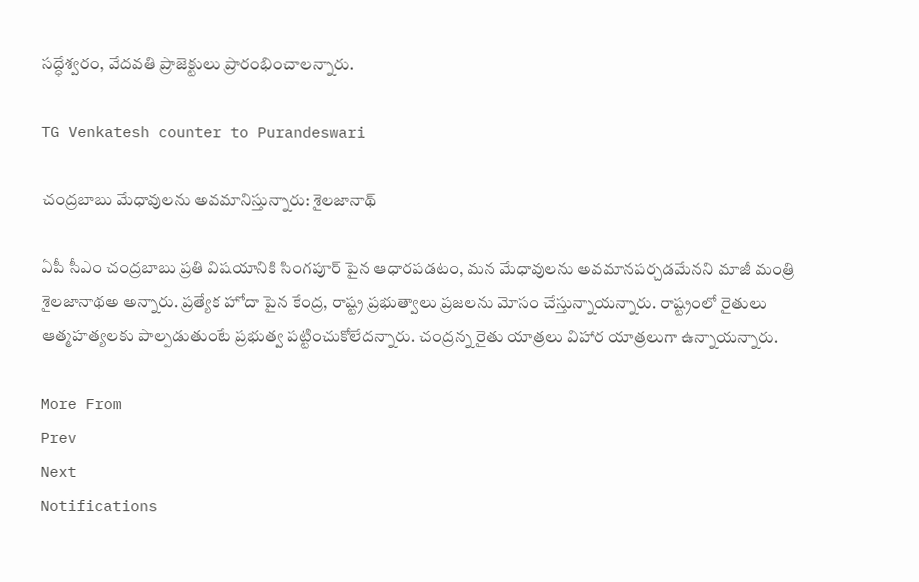సద్ధేశ్వరం, వేదవతి ప్రాజెక్టులు ప్రారంభించాలన్నారు.

TG Venkatesh counter to Purandeswari

చంద్రబాబు మేధావులను అవమానిస్తున్నారు: శైలజానాథ్

ఏపీ సీఎం చంద్రబాబు ప్రతి విషయానికి సింగపూర్ పైన ఆధారపడటం, మన మేధావులను అవమానపర్చడమేనని మాజీ మంత్రి శైలజానాథఅ అన్నారు. ప్రత్యేక హోదా పైన కేంద్ర, రాష్ట్ర ప్రభుత్వాలు ప్రజలను మోసం చేస్తున్నాయన్నారు. రాష్ట్రంలో రైతులు ఆత్మహత్యలకు పాల్పడుతుంటే ప్రభుత్వ పట్టించుకోలేదన్నారు. చంద్రన్న రైతు యాత్రలు విహార యాత్రలుగా ఉన్నాయన్నారు.

More From
Prev
Next
Notifications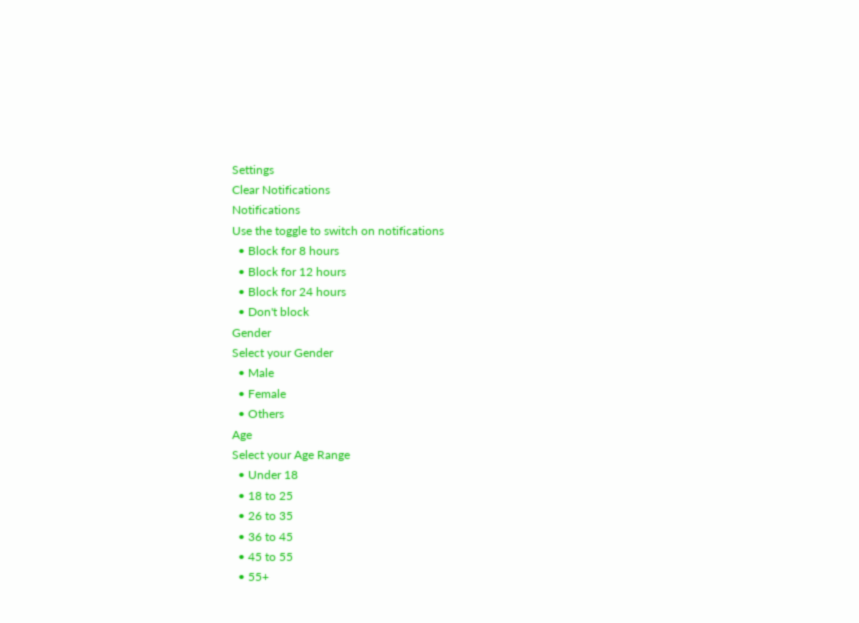Settings
Clear Notifications
Notifications
Use the toggle to switch on notifications
  • Block for 8 hours
  • Block for 12 hours
  • Block for 24 hours
  • Don't block
Gender
Select your Gender
  • Male
  • Female
  • Others
Age
Select your Age Range
  • Under 18
  • 18 to 25
  • 26 to 35
  • 36 to 45
  • 45 to 55
  • 55+